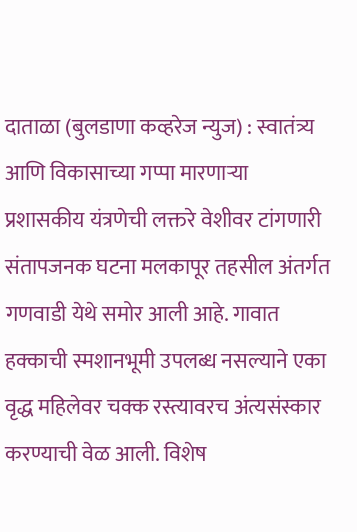दाताळा (बुलडाणा कव्हरेज न्युज) : स्वातंत्र्य आणि विकासाच्या गप्पा मारणाऱ्या प्रशासकीय यंत्रणेची लक्तरे वेशीवर टांगणारी संतापजनक घटना मलकापूर तहसील अंतर्गत गणवाडी येथे समोर आली आहे. गावात हक्काची स्मशानभूमी उपलब्ध नसल्याने एका वृद्ध महिलेवर चक्क रस्त्यावरच अंत्यसंस्कार करण्याची वेळ आली. विशेष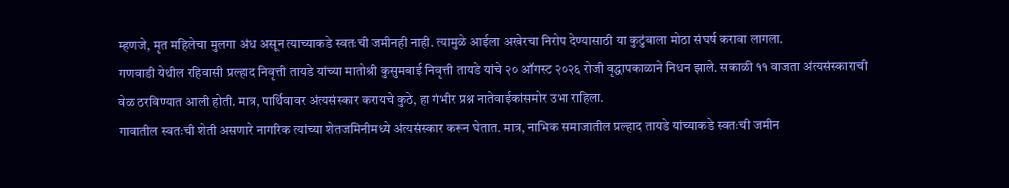म्हणजे, मृत महिलेचा मुलगा अंध असून त्याच्याकडे स्वतःची जमीनही नाही. त्यामुळे आईला अखेरचा निरोप देण्यासाठी या कुटुंबाला मोठा संघर्ष करावा लागला.
गणवाडी येथील रहिवासी प्रल्हाद निवृत्ती तायडे यांच्या मातोश्री कुसुमबाई निवृत्ती तायडे यांचे २० ऑगस्ट २०२६ रोजी वृद्धापकाळाने निधन झाले. सकाळी ११ वाजता अंत्यसंस्काराची वेळ ठरविण्यात आली होती. मात्र, पार्थिवावर अंत्यसंस्कार करायचे कुठे, हा गंभीर प्रश्न नातेवाईकांसमोर उभा राहिला.
गावातील स्वतःची शेती असणारे नागरिक त्यांच्या शेतजमिनीमध्ये अंत्यसंस्कार करून घेतात. मात्र, नाभिक समाजातील प्रल्हाद तायडे यांच्याकडे स्वतःची जमीन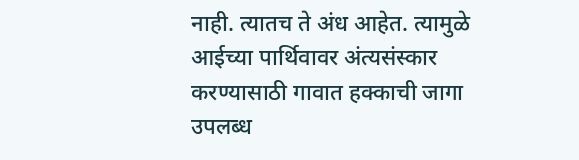नाही. त्यातच ते अंध आहेत. त्यामुळे आईच्या पार्थिवावर अंत्यसंस्कार करण्यासाठी गावात हक्काची जागा उपलब्ध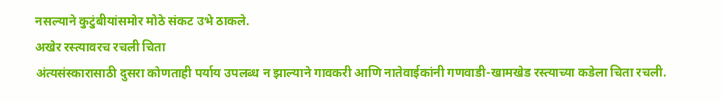नसल्याने कुटुंबीयांसमोर मोठे संकट उभे ठाकले.
अखेर रस्त्यावरच रचली चिता
अंत्यसंस्कारासाठी दुसरा कोणताही पर्याय उपलब्ध न झाल्याने गावकरी आणि नातेवाईकांनी गणवाडी-खामखेड रस्त्याच्या कडेला चिता रचली.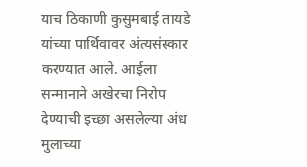याच ठिकाणी कुसुमबाई तायडे यांच्या पार्थिवावर अंत्यसंस्कार करण्यात आले. आईला सन्मानाने अखेरचा निरोप देण्याची इच्छा असलेल्या अंध मुलाच्या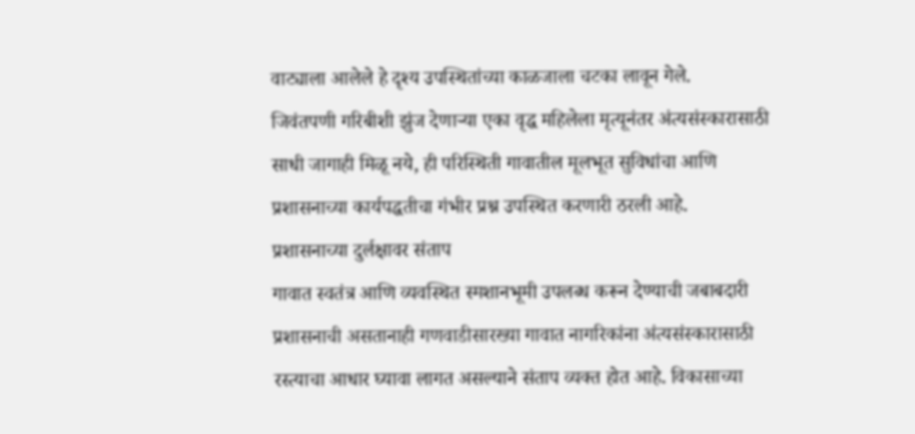वाट्याला आलेले हे दृश्य उपस्थितांच्या काळजाला चटका लावून गेले.
जिवंतपणी गरिबीशी झुंज देणाऱ्या एका वृद्ध महिलेला मृत्यूनंतर अंत्यसंस्कारासाठी साधी जागाही मिळू नये, ही परिस्थिती गावातील मूलभूत सुविधांचा आणि प्रशासनाच्या कार्यपद्धतीचा गंभीर प्रश्न उपस्थित करणारी ठरली आहे.
प्रशासनाच्या दुर्लक्षावर संताप
गावात स्वतंत्र आणि व्यवस्थित स्मशानभूमी उपलब्ध करून देण्याची जबाबदारी प्रशासनाची असतानाही गणवाडीसारख्या गावात नागरिकांना अंत्यसंस्कारासाठी रस्त्याचा आधार घ्यावा लागत असल्याने संताप व्यक्त होत आहे. विकासाच्या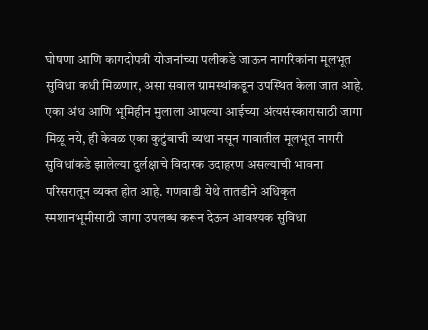घोषणा आणि कागदोपत्री योजनांच्या पलीकडे जाऊन नागरिकांना मूलभूत सुविधा कधी मिळणार, असा सवाल ग्रामस्थांकडून उपस्थित केला जात आहे.
एका अंध आणि भूमिहीन मुलाला आपल्या आईच्या अंत्यसंस्कारासाठी जागा मिळू नये, ही केवळ एका कुटुंबाची व्यथा नसून गावातील मूलभूत नागरी सुविधांकडे झालेल्या दुर्लक्षाचे विदारक उदाहरण असल्याची भावना परिसरातून व्यक्त होत आहे. गणवाडी येथे तातडीने अधिकृत स्मशानभूमीसाठी जागा उपलब्ध करून देऊन आवश्यक सुविधा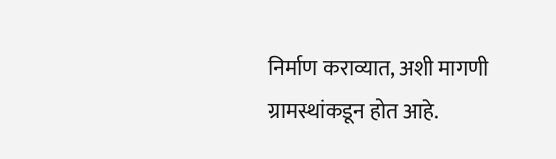निर्माण कराव्यात, अशी मागणी ग्रामस्थांकडून होत आहे.